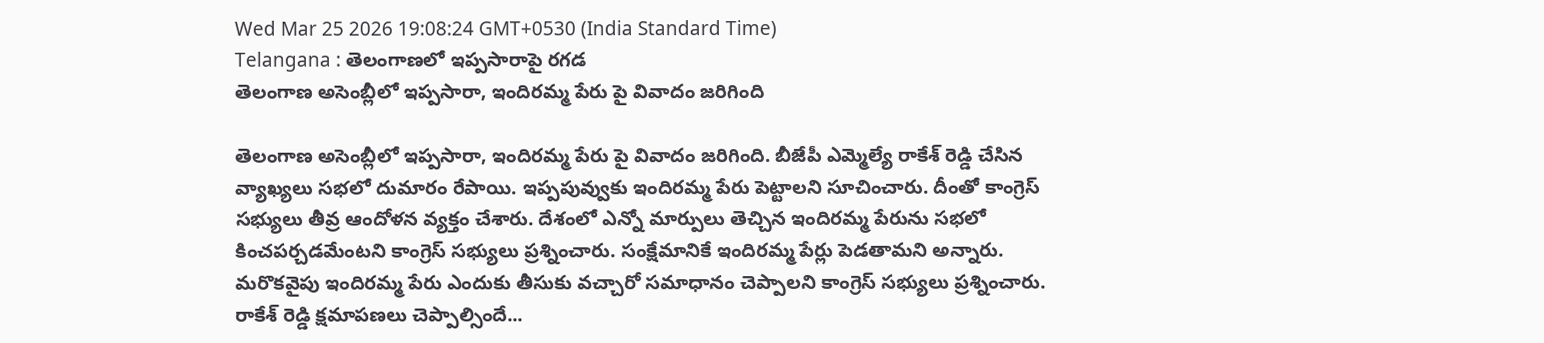Wed Mar 25 2026 19:08:24 GMT+0530 (India Standard Time)
Telangana : తెలంగాణలో ఇప్పసారాపై రగడ
తెలంగాణ అసెంబ్లీలో ఇప్పసారా, ఇందిరమ్మ పేరు పై వివాదం జరిగింది

తెలంగాణ అసెంబ్లీలో ఇప్పసారా, ఇందిరమ్మ పేరు పై వివాదం జరిగింది. బీజేపీ ఎమ్మెల్యే రాకేశ్ రెడ్డి చేసిన వ్యాఖ్యలు సభలో దుమారం రేపాయి. ఇప్పపువ్వుకు ఇందిరమ్మ పేరు పెట్టాలని సూచించారు. దీంతో కాంగ్రెస్ సభ్యులు తీవ్ర ఆందోళన వ్యక్తం చేశారు. దేశంలో ఎన్నో మార్పులు తెచ్చిన ఇందిరమ్మ పేరును సభలో కించపర్చడమేంటని కాంగ్రెస్ సభ్యులు ప్రశ్నించారు. సంక్షేమానికే ఇందిరమ్మ పేర్లు పెడతామని అన్నారు. మరొకవైపు ఇందిరమ్మ పేరు ఎందుకు తీసుకు వచ్చారో సమాధానం చెప్పాలని కాంగ్రెస్ సభ్యులు ప్రశ్నించారు.
రాకేశ్ రెడ్డి క్షమాపణలు చెప్పాల్సిందే...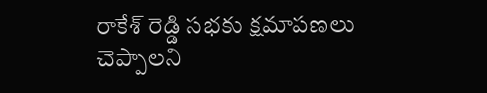రాకేశ్ రెడ్డి సభకు క్షమాపణలు చెప్పాలని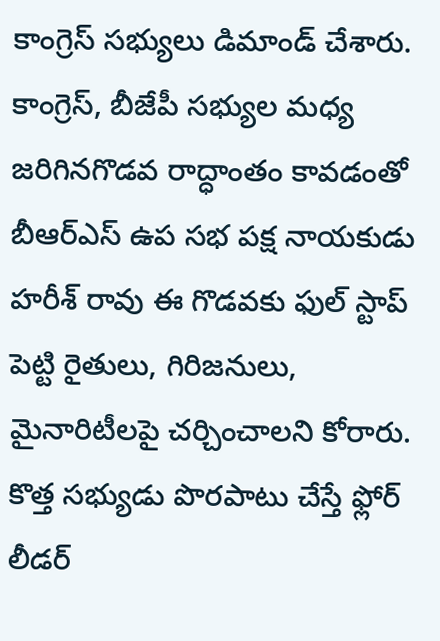కాంగ్రెస్ సభ్యులు డిమాండ్ చేశారు. కాంగ్రెస్, బీజేపీ సభ్యుల మధ్య జరిగినగొడవ రాద్ధాంతం కావడంతో బీఆర్ఎస్ ఉప సభ పక్ష నాయకుడు హరీశ్ రావు ఈ గొడవకు ఫుల్ స్టాప్ పెట్టి రైతులు, గిరిజనులు, మైనారిటీలపై చర్చించాలని కోరారు. కొత్త సభ్యుడు పొరపాటు చేస్తే ఫ్లోర్ లీడర్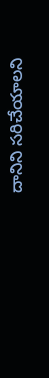దానిని సరిచేయాలని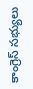కాంగ్రెస్ సభ్యులు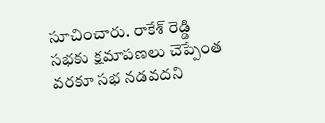సూచించారు. రాకేశ్ రెడ్డి సభకు క్షమాపణలు చెప్పేంత వరకూ సభ నడవదని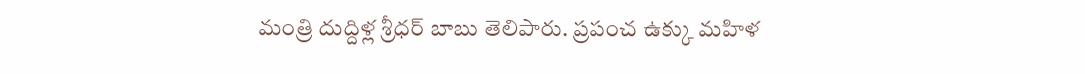మంత్రి దుద్దిళ్ల శ్రీధర్ బాబు తెలిపారు. ప్రపంచ ఉక్కు మహిళ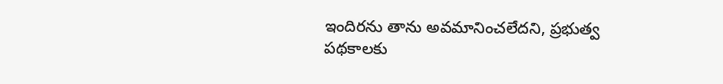ఇందిరను తాను అవమానించలేదని, ప్రభుత్వ పథకాలకు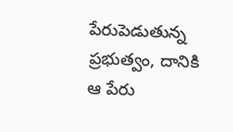పేరుపెడుతున్న ప్రభుత్వం, దానికి ఆ పేరు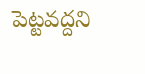పెట్టవద్దని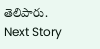తెలిపారు.
Next Story